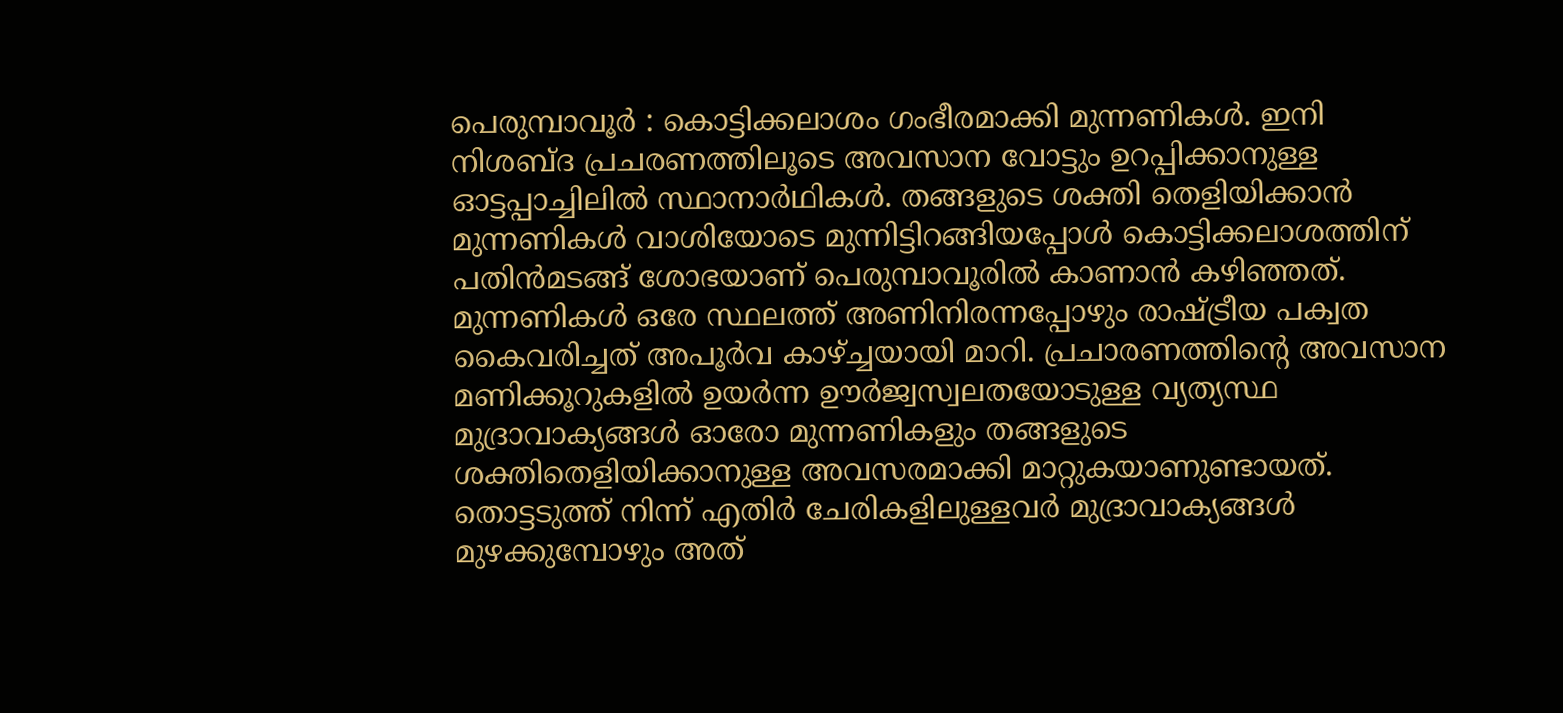പെരുമ്പാവൂർ : കൊട്ടിക്കലാശം ഗംഭീരമാക്കി മുന്നണികൾ. ഇനി നിശബ്ദ പ്രചരണത്തിലൂടെ അവസാന വോട്ടും ഉറപ്പിക്കാനുള്ള ഓട്ടപ്പാച്ചിലിൽ സ്ഥാനാർഥികൾ. തങ്ങളുടെ ശക്തി തെളിയിക്കാൻ മുന്നണികൾ വാശിയോടെ മുന്നിട്ടിറങ്ങിയപ്പോൾ കൊട്ടിക്കലാശത്തിന് പതിൻമടങ്ങ് ശോഭയാണ് പെരുമ്പാവൂരിൽ കാണാൻ കഴിഞ്ഞത്. മുന്നണികൾ ഒരേ സ്ഥലത്ത് അണിനിരന്നപ്പോഴും രാഷ്ട്രീയ പക്വത കൈവരിച്ചത് അപൂർവ കാഴ്ച്ചയായി മാറി. പ്രചാരണത്തിന്‍റെ അവസാന മണിക്കൂറുകളിൽ ഉയർന്ന ഊർജ്വസ്വലതയോടുള്ള വ്യത്യസ്ഥ മുദ്രാവാക്യങ്ങൾ ഓരോ മുന്നണികളും തങ്ങളുടെ ശക്തിതെളിയിക്കാനുള്ള അവസരമാക്കി മാറ്റുകയാണുണ്ടായത്. തൊട്ടടുത്ത് നിന്ന് എതിർ ചേരികളിലുള്ളവർ മുദ്രാവാക്യങ്ങൾ മുഴക്കുമ്പോഴും അത്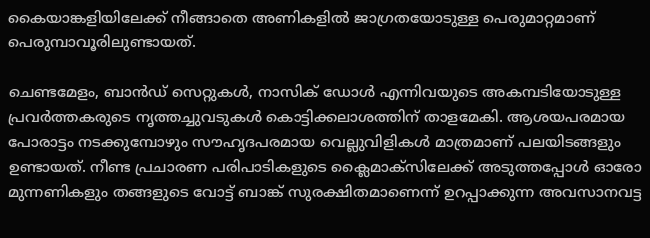കൈയാങ്കളിയിലേക്ക് നീങ്ങാതെ അണികളിൽ ജാഗ്രതയോടുള്ള പെരുമാറ്റമാണ് പെരുമ്പാവൂരിലുണ്ടായത്.

ചെണ്ടമേളം, ബാൻഡ് സെറ്റുകൾ, നാസിക് ഡോൾ എന്നിവയുടെ അകമ്പടിയോടുള്ള പ്രവർത്തകരുടെ നൃത്തച്ചുവടുകൾ കൊട്ടിക്കലാശത്തിന് താളമേകി. ആശയപരമായ പോരാട്ടം നടക്കുമ്പോഴും സൗഹൃദപരമായ വെല്ലുവിളികൾ മാത്രമാണ് പലയിടങ്ങളും ഉണ്ടായത്. നീണ്ട പ്രചാരണ പരിപാടികളുടെ ക്ലൈമാക്‌സിലേക്ക് അടുത്തപ്പോൾ ഓരോ മുന്നണികളും തങ്ങളുടെ വോട്ട് ബാങ്ക് സുരക്ഷിതമാണെന്ന് ഉറപ്പാക്കുന്ന അവസാനവട്ട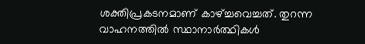ശക്തിപ്രകടനമാണ് കാഴ്ച്ചവെച്ചത്. തുറന്ന വാഹനത്തിൽ സ്ഥാനാർത്ഥികൾ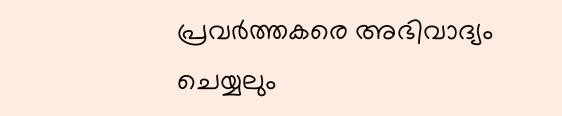പ്രവർത്തകരെ അഭിവാദ്യം ചെയ്യലും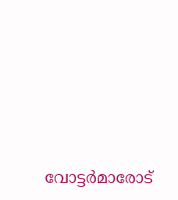വോട്ടർമാരോട്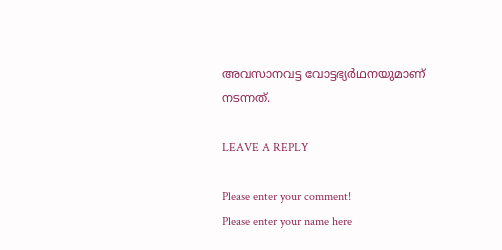അവസാനവട്ട വോട്ടഭ്യർഥനയുമാണ് നടന്നത്.

LEAVE A REPLY

Please enter your comment!
Please enter your name here